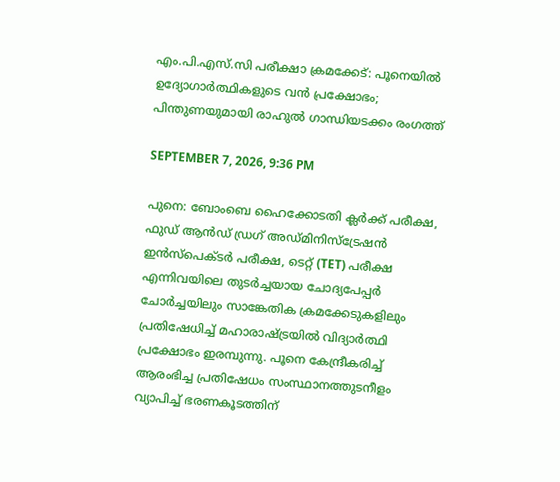എം.പി.എസ്.സി പരീക്ഷാ ക്രമക്കേട്: പൂനെയില്‍ ഉദ്യോഗാര്‍ത്ഥികളുടെ വന്‍ പ്രക്ഷോഭം; പിന്തുണയുമായി രാഹുല്‍ ഗാന്ധിയടക്കം രംഗത്ത്

SEPTEMBER 7, 2026, 9:36 PM

പുനെ: ബോംബെ ഹൈക്കോടതി ക്ലര്‍ക്ക് പരീക്ഷ, ഫുഡ് ആന്‍ഡ് ഡ്രഗ് അഡ്മിനിസ്‌ട്രേഷന്‍ ഇന്‍സ്‌പെക്ടര്‍ പരീക്ഷ, ടെറ്റ് (TET) പരീക്ഷ എന്നിവയിലെ തുടര്‍ച്ചയായ ചോദ്യപേപ്പര്‍ ചോര്‍ച്ചയിലും സാങ്കേതിക ക്രമക്കേടുകളിലും പ്രതിഷേധിച്ച് മഹാരാഷ്ട്രയില്‍ വിദ്യാര്‍ത്ഥി പ്രക്ഷോഭം ഇരമ്പുന്നു. പൂനെ കേന്ദ്രീകരിച്ച് ആരംഭിച്ച പ്രതിഷേധം സംസ്ഥാനത്തുടനീളം വ്യാപിച്ച് ഭരണകൂടത്തിന്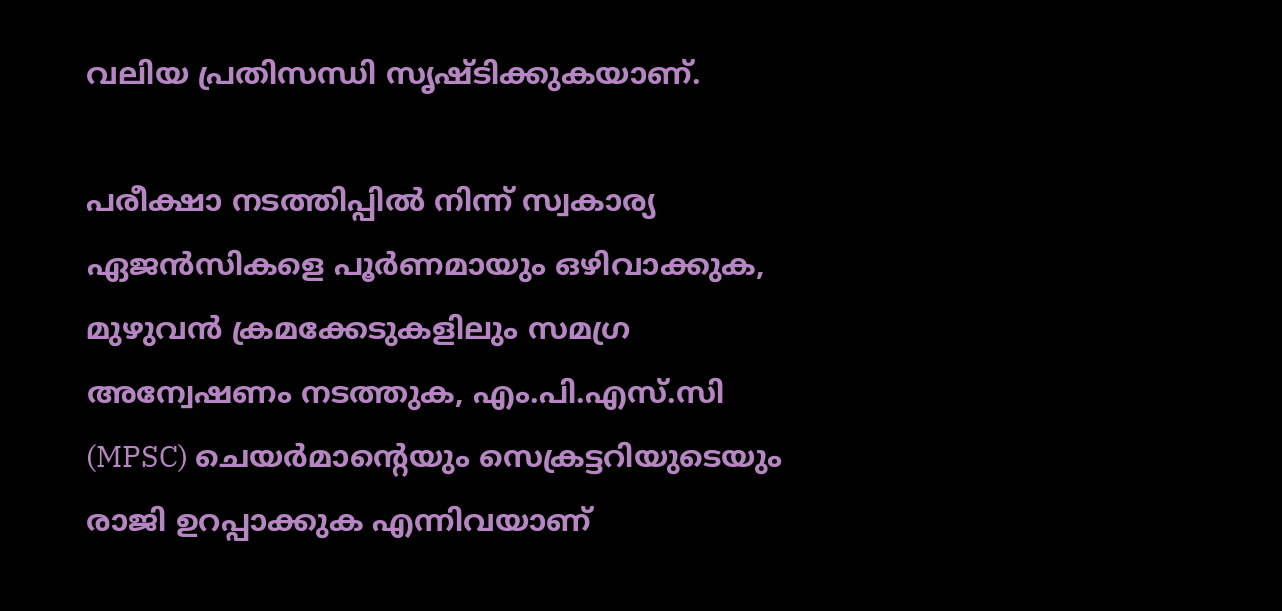വലിയ പ്രതിസന്ധി സൃഷ്ടിക്കുകയാണ്.

പരീക്ഷാ നടത്തിപ്പില്‍ നിന്ന് സ്വകാര്യ ഏജന്‍സികളെ പൂര്‍ണമായും ഒഴിവാക്കുക, മുഴുവന്‍ ക്രമക്കേടുകളിലും സമഗ്ര അന്വേഷണം നടത്തുക, എം.പി.എസ്.സി (MPSC) ചെയര്‍മാന്റെയും സെക്രട്ടറിയുടെയും രാജി ഉറപ്പാക്കുക എന്നിവയാണ്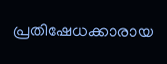പ്രതിഷേധക്കാരായ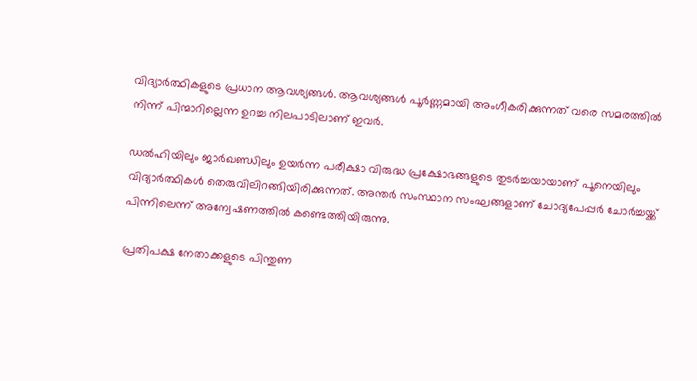വിദ്യാര്‍ത്ഥികളുടെ പ്രധാന ആവശ്യങ്ങള്‍. ആവശ്യങ്ങള്‍ പൂര്‍ണ്ണമായി അംഗീകരിക്കുന്നത് വരെ സമരത്തില്‍ നിന്ന് പിന്മാറില്ലെന്ന ഉറച്ച നിലപാടിലാണ് ഇവര്‍.

ഡല്‍ഹിയിലും ജാര്‍ഖണ്ഡിലും ഉയര്‍ന്ന പരീക്ഷാ വിരുദ്ധ പ്രക്ഷോഭങ്ങളുടെ തുടര്‍ച്ചയായാണ് പൂനെയിലും വിദ്യാര്‍ത്ഥികള്‍ തെരുവിലിറങ്ങിയിരിക്കുന്നത്. അന്തര്‍ സംസ്ഥാന സംഘങ്ങളാണ് ചോദ്യപേപ്പര്‍ ചോര്‍ച്ചയ്ക്ക് പിന്നിലെന്ന് അന്വേഷണത്തില്‍ കണ്ടെത്തിയിരുന്നു.

പ്രതിപക്ഷ നേതാക്കളുടെ പിന്തുണ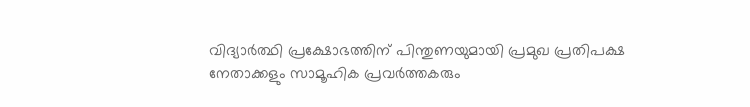വിദ്യാര്‍ത്ഥി പ്രക്ഷോഭത്തിന് പിന്തുണയുമായി പ്രമുഖ പ്രതിപക്ഷ നേതാക്കളും സാമൂഹിക പ്രവര്‍ത്തകരും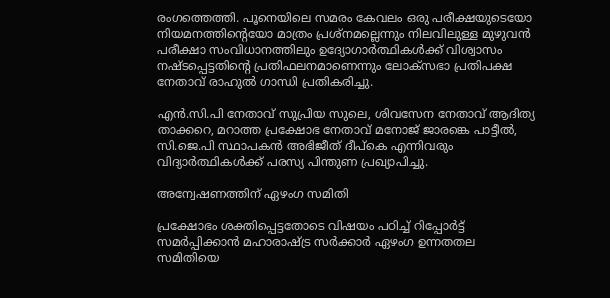രംഗത്തെത്തി. പൂനെയിലെ സമരം കേവലം ഒരു പരീക്ഷയുടെയോ നിയമനത്തിന്റെയോ മാത്രം പ്രശ്‌നമല്ലെന്നും നിലവിലുള്ള മുഴുവന്‍ പരീക്ഷാ സംവിധാനത്തിലും ഉദ്യോഗാര്‍ത്ഥികള്‍ക്ക് വിശ്വാസം നഷ്ടപ്പെട്ടതിന്റെ പ്രതിഫലനമാണെന്നും ലോക്‌സഭാ പ്രതിപക്ഷ നേതാവ് രാഹുല്‍ ഗാന്ധി പ്രതികരിച്ചു.

എന്‍.സി.പി നേതാവ് സുപ്രിയ സുലെ, ശിവസേന നേതാവ് ആദിത്യ താക്കറെ, മറാത്ത പ്രക്ഷോഭ നേതാവ് മനോജ് ജാരങ്കെ പാട്ടീല്‍, സി.ജെ.പി സ്ഥാപകന്‍ അഭിജീത് ദീപ്‌കെ എന്നിവരും വിദ്യാര്‍ത്ഥികള്‍ക്ക് പരസ്യ പിന്തുണ പ്രഖ്യാപിച്ചു.

അന്വേഷണത്തിന് ഏഴംഗ സമിതി

പ്രക്ഷോഭം ശക്തിപ്പെട്ടതോടെ വിഷയം പഠിച്ച് റിപ്പോര്‍ട്ട് സമര്‍പ്പിക്കാന്‍ മഹാരാഷ്ട്ര സര്‍ക്കാര്‍ ഏഴംഗ ഉന്നതതല സമിതിയെ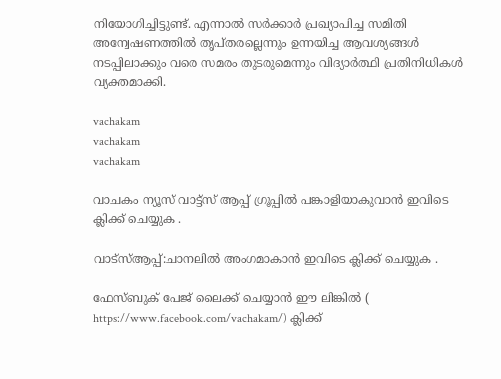നിയോഗിച്ചിട്ടുണ്ട്. എന്നാല്‍ സര്‍ക്കാര്‍ പ്രഖ്യാപിച്ച സമിതി അന്വേഷണത്തില്‍ തൃപ്തരല്ലെന്നും ഉന്നയിച്ച ആവശ്യങ്ങള്‍ നടപ്പിലാക്കും വരെ സമരം തുടരുമെന്നും വിദ്യാര്‍ത്ഥി പ്രതിനിധികള്‍ വ്യക്തമാക്കി.

vachakam
vachakam
vachakam

വാചകം ന്യൂസ് വാട്ട്സ് ആപ്പ് ഗ്രൂപ്പിൽ പങ്കാളിയാകുവാൻ ഇവിടെ ക്ലിക്ക് ചെയ്യുക .

വാട്സ്ആപ്പ്:ചാനലിൽ അംഗമാകാൻ ഇവിടെ ക്ലിക്ക് ചെയ്യുക .

ഫേസ്ബുക് പേജ് ലൈക്ക് ചെയ്യാൻ ഈ ലിങ്കിൽ (
https://www.facebook.com/vachakam/) ക്ലിക്ക്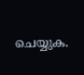ചെയ്യുക.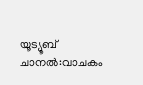യൂട്യൂബ് ചാനൽ:വാചകം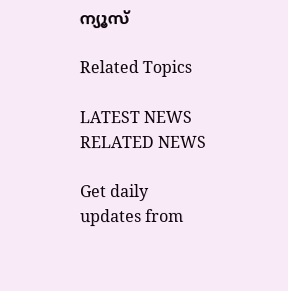ന്യൂസ്

Related Topics

LATEST NEWS
RELATED NEWS

Get daily updates from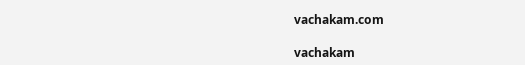vachakam.com

vachakam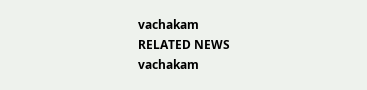vachakam
RELATED NEWS
vachakam